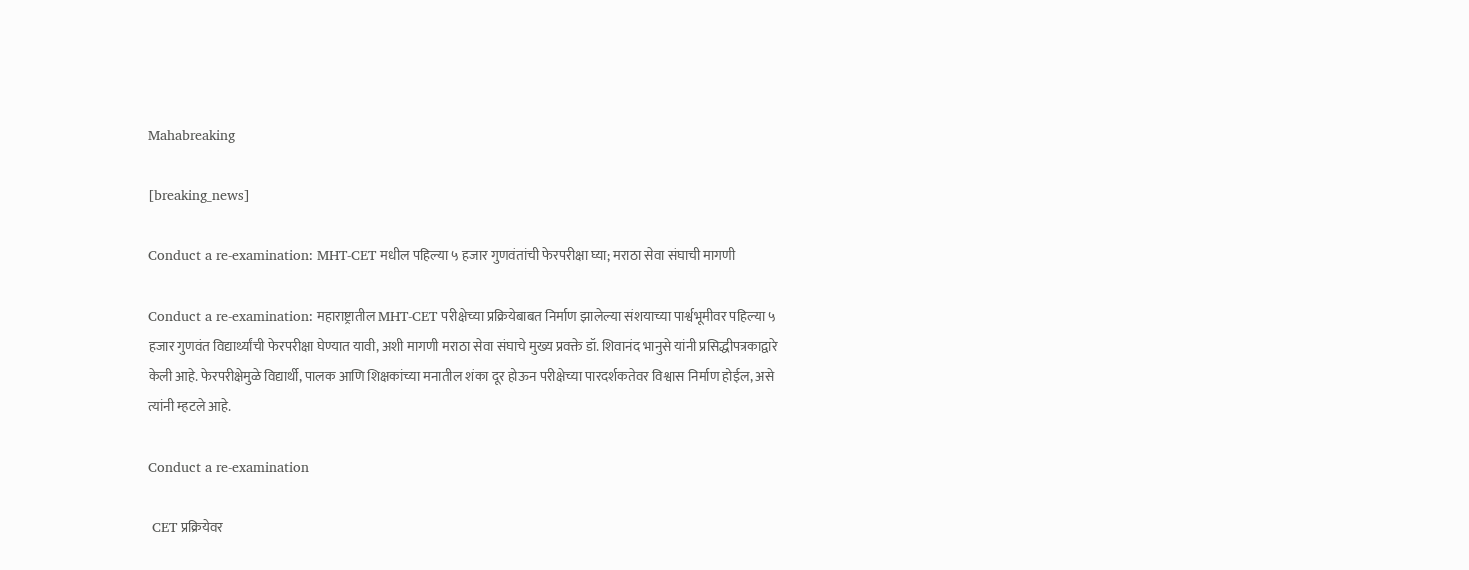Mahabreaking

[breaking_news]

Conduct a re-examination: MHT-CET मधील पहिल्या ५ हजार गुणवंतांची फेरपरीक्षा घ्या; मराठा सेवा संघाची मागणी

Conduct a re-examination: महाराष्ट्रातील MHT-CET परीक्षेच्या प्रक्रियेबाबत निर्माण झालेल्या संशयाच्या पार्श्वभूमीवर पहिल्या ५ हजार गुणवंत विद्यार्थ्यांची फेरपरीक्षा घेण्यात यावी, अशी मागणी मराठा सेवा संघाचे मुख्य प्रवक्ते डॉ. शिवानंद भानुसे यांनी प्रसिद्धीपत्रकाद्वारे केली आहे. फेरपरीक्षेमुळे विद्यार्थी, पालक आणि शिक्षकांच्या मनातील शंका दूर होऊन परीक्षेच्या पारदर्शकतेवर विश्वास निर्माण होईल, असे त्यांनी म्हटले आहे.

Conduct a re-examination

 CET प्रक्रियेवर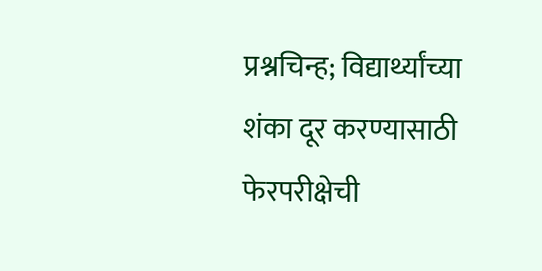प्रश्नचिन्ह; विद्यार्थ्यांच्या शंका दूर करण्यासाठी फेरपरीक्षेची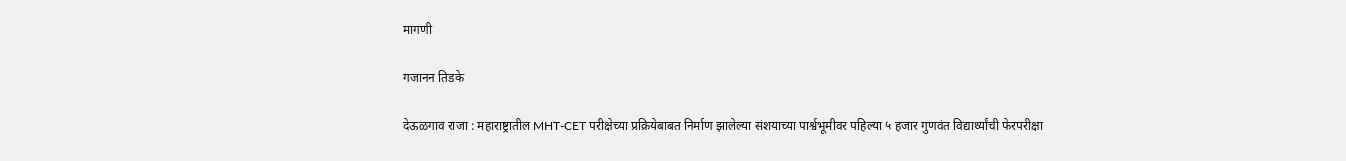मागणी

गजानन तिडके

देऊळगाव राजा : महाराष्ट्रातील MHT-CET परीक्षेच्या प्रक्रियेबाबत निर्माण झालेल्या संशयाच्या पार्श्वभूमीवर पहिल्या ५ हजार गुणवंत विद्यार्थ्यांची फेरपरीक्षा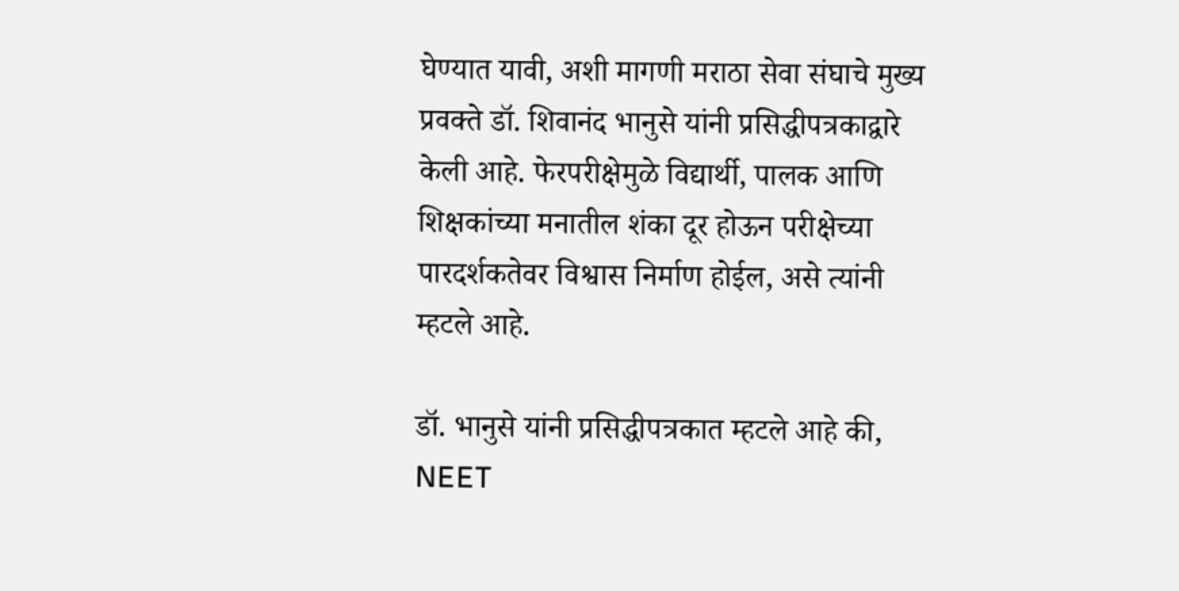घेण्यात यावी, अशी मागणी मराठा सेवा संघाचे मुख्य प्रवक्ते डॉ. शिवानंद भानुसे यांनी प्रसिद्धीपत्रकाद्वारे केली आहे. फेरपरीक्षेमुळे विद्यार्थी, पालक आणि शिक्षकांच्या मनातील शंका दूर होऊन परीक्षेच्या पारदर्शकतेवर विश्वास निर्माण होईल, असे त्यांनी म्हटले आहे.

डॉ. भानुसे यांनी प्रसिद्धीपत्रकात म्हटले आहे की, NEET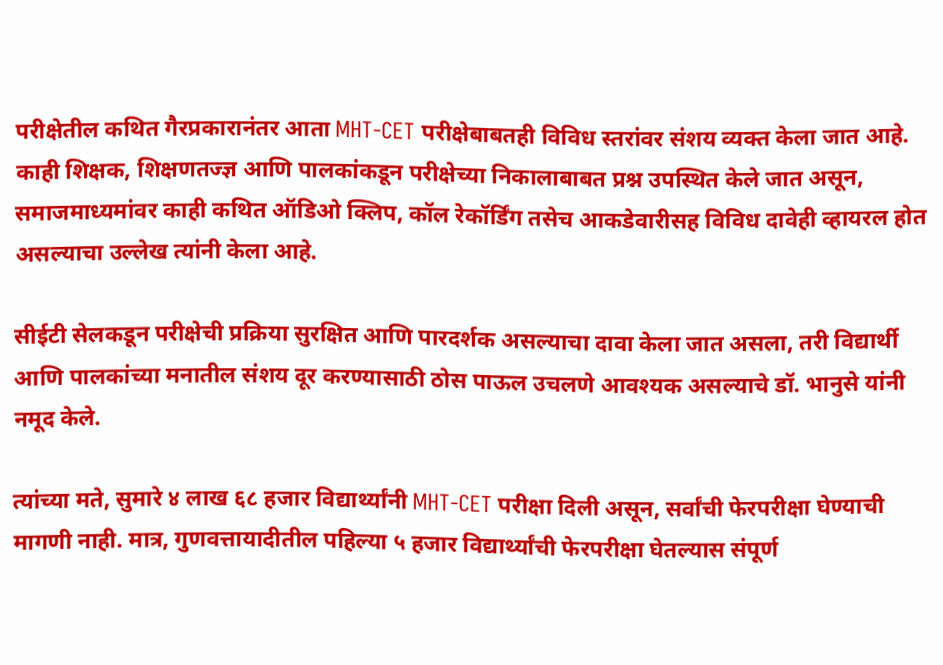परीक्षेतील कथित गैरप्रकारानंतर आता MHT-CET परीक्षेबाबतही विविध स्तरांवर संशय व्यक्त केला जात आहे. काही शिक्षक, शिक्षणतज्ज्ञ आणि पालकांकडून परीक्षेच्या निकालाबाबत प्रश्न उपस्थित केले जात असून, समाजमाध्यमांवर काही कथित ऑडिओ क्लिप, कॉल रेकॉर्डिंग तसेच आकडेवारीसह विविध दावेही व्हायरल होत असल्याचा उल्लेख त्यांनी केला आहे.

सीईटी सेलकडून परीक्षेची प्रक्रिया सुरक्षित आणि पारदर्शक असल्याचा दावा केला जात असला, तरी विद्यार्थी आणि पालकांच्या मनातील संशय दूर करण्यासाठी ठोस पाऊल उचलणे आवश्यक असल्याचे डॉ. भानुसे यांनी नमूद केले.

त्यांच्या मते, सुमारे ४ लाख ६८ हजार विद्यार्थ्यांनी MHT-CET परीक्षा दिली असून, सर्वांची फेरपरीक्षा घेण्याची मागणी नाही. मात्र, गुणवत्तायादीतील पहिल्या ५ हजार विद्यार्थ्यांची फेरपरीक्षा घेतल्यास संपूर्ण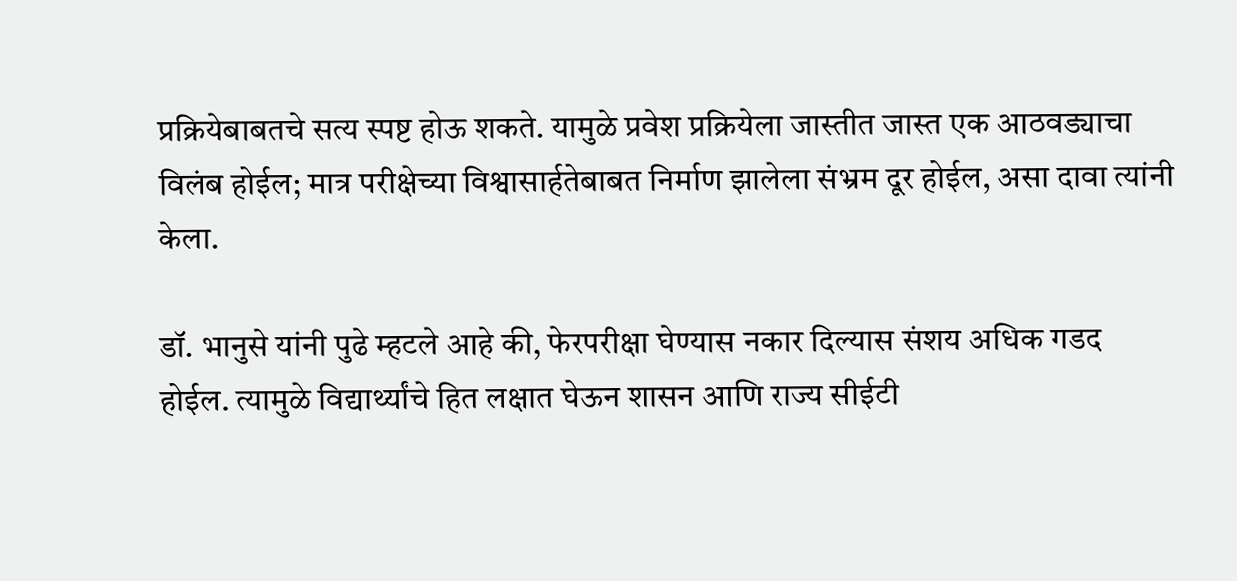प्रक्रियेबाबतचे सत्य स्पष्ट होऊ शकते. यामुळे प्रवेश प्रक्रियेला जास्तीत जास्त एक आठवड्याचा विलंब होईल; मात्र परीक्षेच्या विश्वासार्हतेबाबत निर्माण झालेला संभ्रम दूर होईल, असा दावा त्यांनी केला.

डॉ. भानुसे यांनी पुढे म्हटले आहे की, फेरपरीक्षा घेण्यास नकार दिल्यास संशय अधिक गडद होईल. त्यामुळे विद्यार्थ्यांचे हित लक्षात घेऊन शासन आणि राज्य सीईटी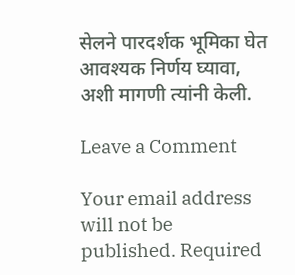सेलने पारदर्शक भूमिका घेत आवश्यक निर्णय घ्यावा, अशी मागणी त्यांनी केली.

Leave a Comment

Your email address will not be published. Required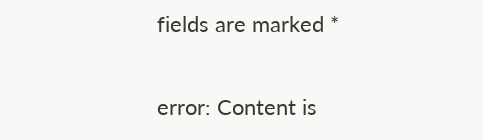fields are marked *

error: Content is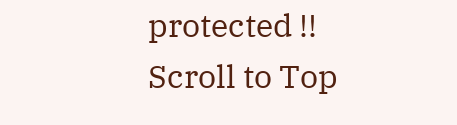protected !!
Scroll to Top